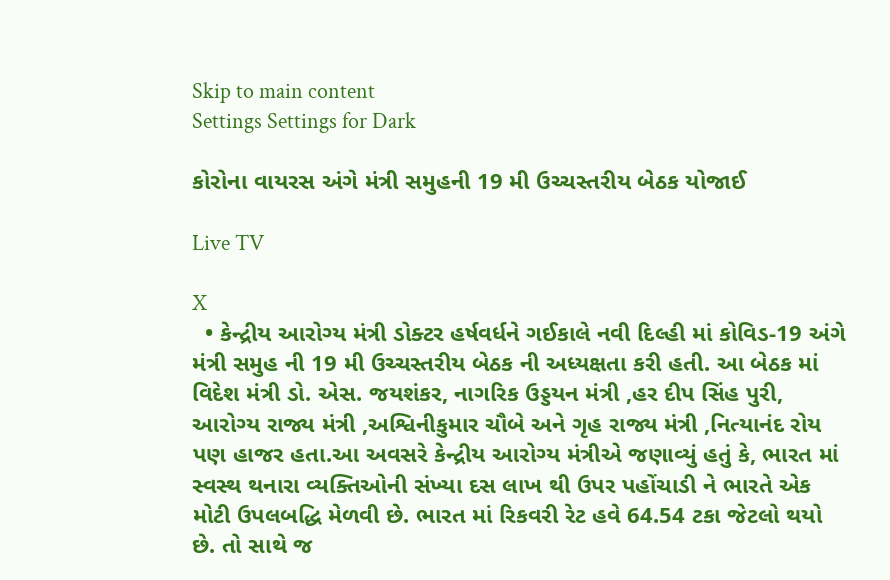Skip to main content
Settings Settings for Dark

કોરોના વાયરસ અંગે મંત્રી સમુહની 19 મી ઉચ્ચસ્તરીય બેઠક યોજાઈ

Live TV

X
  • કેન્દ્રીય આરોગ્ય મંત્રી ડોક્ટર હર્ષવર્ધને ગઈકાલે નવી દિલ્હી માં કોવિડ-19 અંગે મંત્રી સમુહ ની 19 મી ઉચ્ચસ્તરીય બેઠક ની અધ્યક્ષતા કરી હતી. આ બેઠક માં વિદેશ મંત્રી ડો. એસ. જયશંકર, નાગરિક ઉડ્ડયન મંત્રી ,હર દીપ સિંહ પુરી, આરોગ્ય રાજ્ય મંત્રી ,અશ્વિનીકુમાર ચૌબે અને ગૃહ રાજ્ય મંત્રી ,નિત્યાનંદ રોય પણ હાજર હતા.આ અવસરે કેન્દ્રીય આરોગ્ય મંત્રીએ જણાવ્યું હતું કે, ભારત માં સ્વસ્થ થનારા વ્યક્તિઓની સંખ્યા દસ લાખ થી ઉપર પહોંચાડી ને ભારતે એક મોટી ઉપલબદ્ધિ મેળવી છે. ભારત માં રિકવરી રેટ હવે 64.54 ટકા જેટલો થયો છે. તો સાથે જ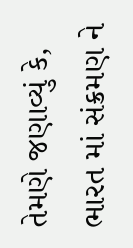તેમણે જણાવ્યું કે, ભારત માં સંક્રમણ ને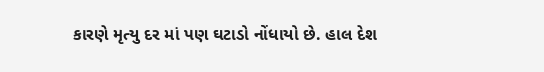કારણે મૃત્યુ દર માં પણ ઘટાડો નોંધાયો છે. હાલ દેશ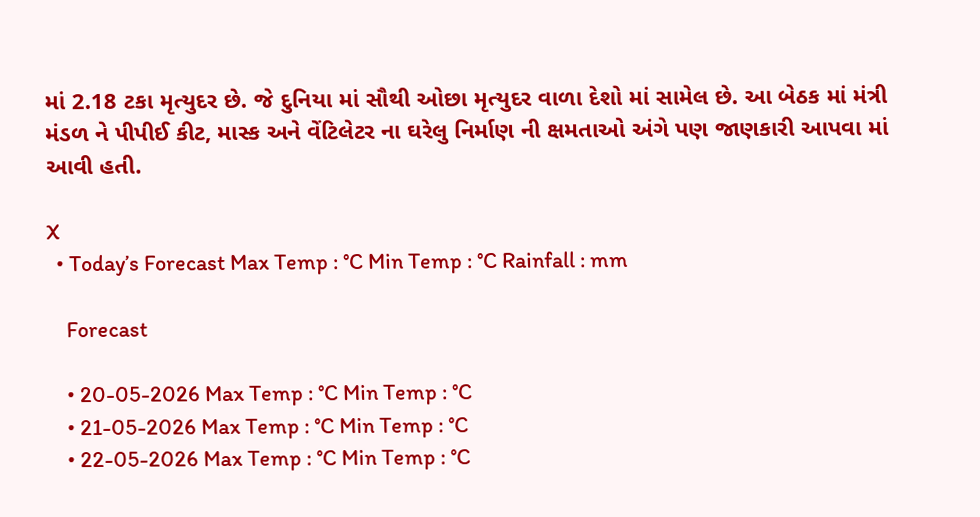માં 2.18 ટકા મૃત્યુદર છે. જે દુનિયા માં સૌથી ઓછા મૃત્યુદર વાળા દેશો માં સામેલ છે. આ બેઠક માં મંત્રી મંડળ ને પીપીઈ કીટ, માસ્ક અને વેંટિલેટર ના ઘરેલુ નિર્માણ ની ક્ષમતાઓ અંગે પણ જાણકારી આપવા માં આવી હતી.

X
  • Today’s Forecast Max Temp : °C Min Temp : °C Rainfall : mm

    Forecast

    • 20-05-2026 Max Temp : °C Min Temp : °C
    • 21-05-2026 Max Temp : °C Min Temp : °C
    • 22-05-2026 Max Temp : °C Min Temp : °C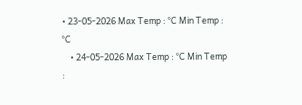• 23-05-2026 Max Temp : °C Min Temp : °C
    • 24-05-2026 Max Temp : °C Min Temp :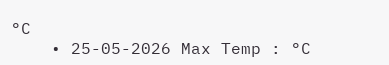°C
    • 25-05-2026 Max Temp : °C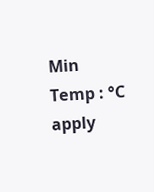Min Temp : °C
apply